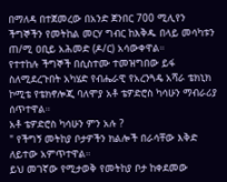በማለዳ በተጀመረው በአንድ ጀንበር 700 ሚሊየን ችግኞችን የመትከል መርሃ ግብር ከእቅዱ በላይ መሳካቱን ጠ/ሚ ዐቢይ አሕመድ (ዶ/ር) አሳውቀዋል።
የተተከሉ ችግኞች በሲስተሙ ተመዝግበው ይፋ ስለሚደረጉበት አካሄድ የብሔራዊ የአረንጓዴ አሻራ ቴክኒክ ኮሚቴ የቴክኖሎጂ ባለሞያ አቶ ቴዎድሮስ ካሳሁን ማብራሪያ ሰጥተዋል።
አቶ ቴዎድሮስ ካሳሁን ምን አሉ ?
" የችግኝ መትከያ ቦታዎችን ክልሎች በራሳቸው እቅድ ለይተው አምጥተዋል።
ይህ መገኛው የሚታወቅ የመትከያ ቦታ ከቀደመው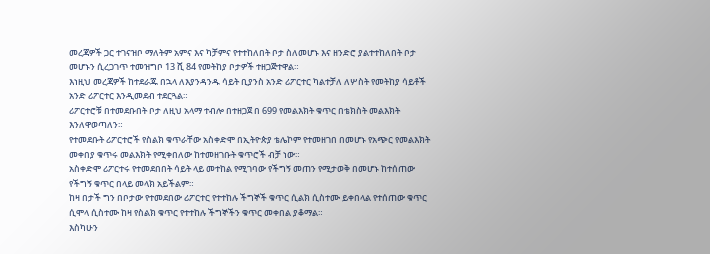መረጃዎች ጋር ተገናዝቦ ማለትም አምና እና ካቻምና የተተከለበት ቦታ ስለመሆኑ እና ዘንድሮ ያልተተከለበት ቦታ መሆኑን ሲረጋገጥ ተመዝግቦ 13 ሺ 84 የመትከያ ቦታዎች ተዘጋጅተዋል።
እነዚህ መረጃዎች ከተደራጁ በኋላ ለእያንዳንዱ ሳይት ቢያንስ አንድ ሪፖርተር ካልተቻለ ለሦስት የመትከያ ሳይቶች አንድ ሪፖርተር እንዲመደብ ተደርጓል።
ሪፖርተሮቹ በተመደቡበት ቦታ ለዚህ አላማ ተብሎ በተዘጋጀ በ 699 የመልእክት ቁጥር በቴክስት መልእክት እንለዋወጣለን።
የተመደቡት ሪፖርተሮች የስልክ ቁጥራቸው አስቀድሞ በኢትዮጵያ ቴሌኮም የተመዘገበ በመሆኑ የአጭር የመልእክት መቀበያ ቁጥሩ መልእክት የሚቀበለው ከተመዘገቡት ቁጥሮች ብቻ ነው።
አስቀድሞ ሪፖርተሩ የተመደበበት ሳይት ላይ መተከል የሚገባው የችግኝ መጠን የሚታወቅ በመሆኑ ከተሰጠው የችግኝ ቁጥር በላይ መላክ አይችልም።
ከዛ በታች ግን በቦታው የተመደበው ሪፖርተር የተተከሉ ችግኞች ቁጥር ሲልክ ሲስተሙ ይቀበላል የተሰጠው ቁጥር ሲሞላ ሲስተሙ ከዛ የስልክ ቁጥር የተተከሉ ችግኞችን ቁጥር መቀበል ያቆማል።
እስካሁን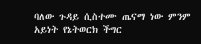ባለው ጉዳይ ሲስተሙ ጤናማ ነው ምንም አይነት የኔትወርክ ችግር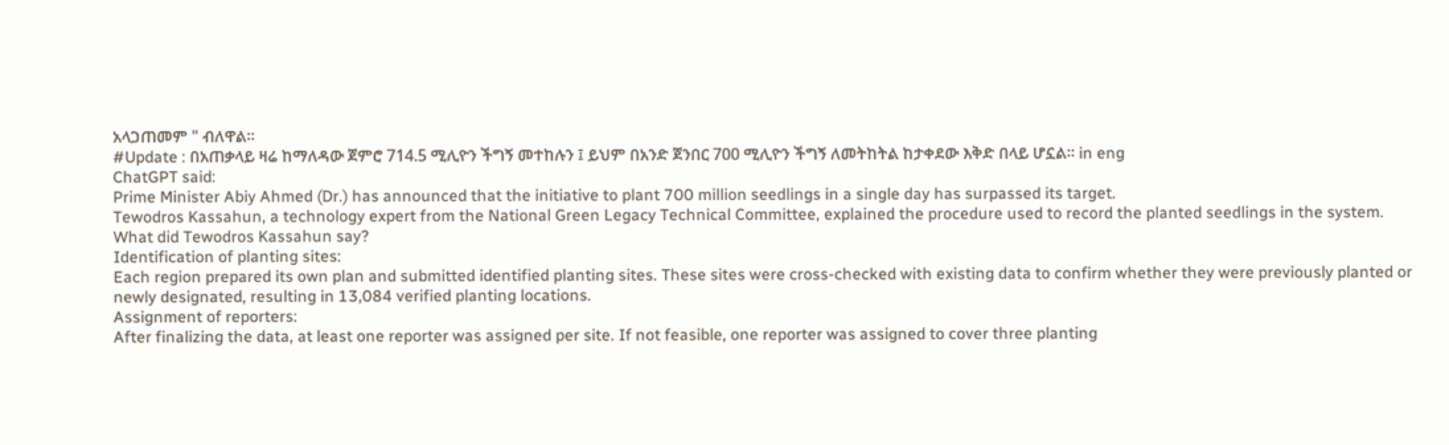አላጋጠመም " ብለዋል።
#Update : በአጠቃላይ ዛሬ ከማለዳው ጀምሮ 714.5 ሚሊዮን ችግኝ መተከሉን ፤ ይህም በአንድ ጀንበር 700 ሚሊዮን ችግኝ ለመትከትል ከታቀደው እቅድ በላይ ሆኗል። in eng
ChatGPT said:
Prime Minister Abiy Ahmed (Dr.) has announced that the initiative to plant 700 million seedlings in a single day has surpassed its target.
Tewodros Kassahun, a technology expert from the National Green Legacy Technical Committee, explained the procedure used to record the planted seedlings in the system.
What did Tewodros Kassahun say?
Identification of planting sites:
Each region prepared its own plan and submitted identified planting sites. These sites were cross-checked with existing data to confirm whether they were previously planted or newly designated, resulting in 13,084 verified planting locations.
Assignment of reporters:
After finalizing the data, at least one reporter was assigned per site. If not feasible, one reporter was assigned to cover three planting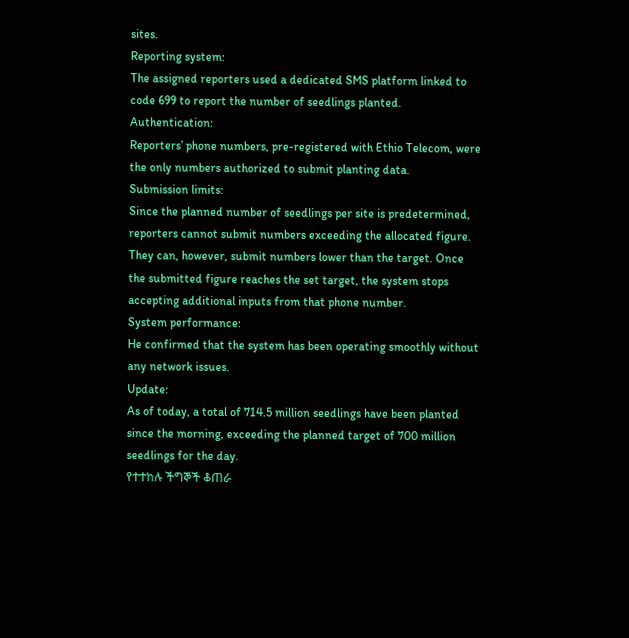sites.
Reporting system:
The assigned reporters used a dedicated SMS platform linked to code 699 to report the number of seedlings planted.
Authentication:
Reporters’ phone numbers, pre-registered with Ethio Telecom, were the only numbers authorized to submit planting data.
Submission limits:
Since the planned number of seedlings per site is predetermined, reporters cannot submit numbers exceeding the allocated figure. They can, however, submit numbers lower than the target. Once the submitted figure reaches the set target, the system stops accepting additional inputs from that phone number.
System performance:
He confirmed that the system has been operating smoothly without any network issues.
Update:
As of today, a total of 714.5 million seedlings have been planted since the morning, exceeding the planned target of 700 million seedlings for the day.
የተተከሉ ችግኞች ቆጠራ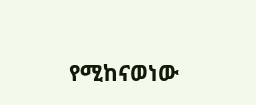የሚከናወነው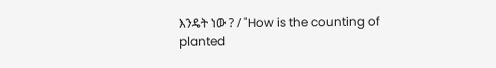እንዴት ነው ? / "How is the counting of planted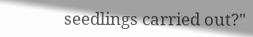seedlings carried out?"